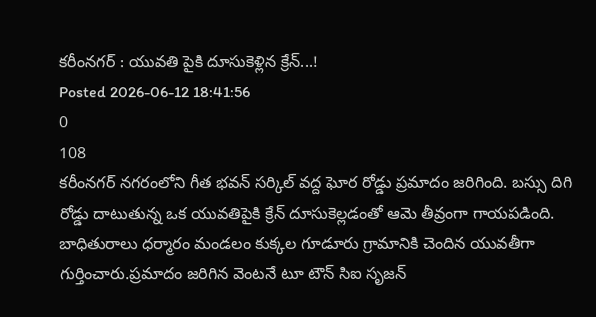కరీంనగర్ : యువతి పైకి దూసుకెళ్లిన క్రేన్...!
Posted 2026-06-12 18:41:56
0
108
కరీంనగర్ నగరంలోని గీత భవన్ సర్కిల్ వద్ద ఘోర రోడ్డు ప్రమాదం జరిగింది. బస్సు దిగి రోడ్డు దాటుతున్న ఒక యువతిపైకి క్రేన్ దూసుకెల్లడంతో ఆమె తీవ్రంగా గాయపడింది. బాధితురాలు ధర్మారం మండలం కుక్కల గూడూరు గ్రామానికి చెందిన యువతీగా గుర్తించారు.ప్రమాదం జరిగిన వెంటనే టూ టౌన్ సిఐ సృజన్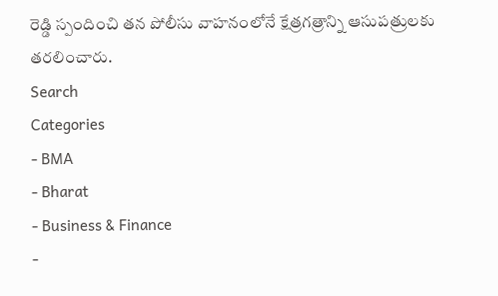రెడ్డి స్పందించి తన పోలీసు వాహనంలోనే క్షేత్రగత్రాన్ని ఆసుపత్రులకు తరలించారు.
Search
Categories
- BMA
- Bharat
- Business & Finance
-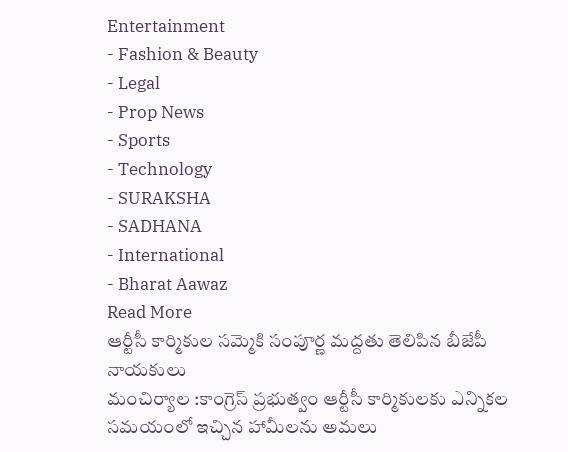Entertainment
- Fashion & Beauty
- Legal
- Prop News
- Sports
- Technology
- SURAKSHA
- SADHANA
- International
- Bharat Aawaz
Read More
ఆర్టీసీ కార్మికుల సమ్మెకి సంపూర్ణ మద్దతు తెలిపిన బీజేపీ నాయకులు
మంచిర్యాల :కాంగ్రెస్ ప్రభుత్వం ఆర్టీసీ కార్మికులకు ఎన్నికల సమయంలో ఇచ్చిన హామీలను అమలు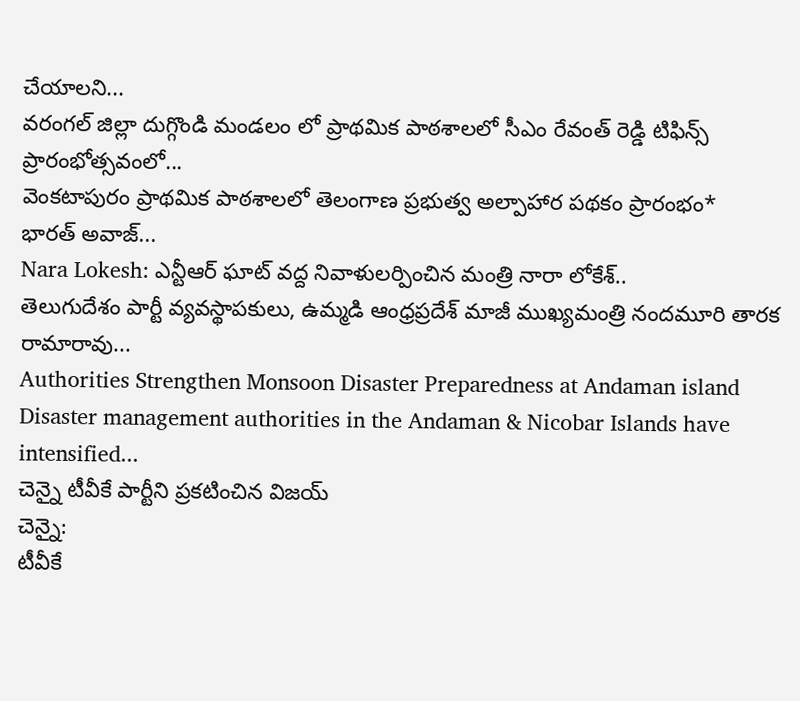చేయాలని...
వరంగల్ జిల్లా దుగ్గొండి మండలం లో ప్రాథమిక పాఠశాలలో సీఎం రేవంత్ రెడ్డి టిఫిన్స్ ప్రారంభోత్సవంలో...
వెంకటాపురం ప్రాథమిక పాఠశాలలో తెలంగాణ ప్రభుత్వ అల్పాహార పథకం ప్రారంభం*
భారత్ అవాజ్...
Nara Lokesh: ఎన్టీఆర్ ఘాట్ వద్ద నివాళులర్పించిన మంత్రి నారా లోకేశ్..
తెలుగుదేశం పార్టీ వ్యవస్థాపకులు, ఉమ్మడి ఆంధ్రప్రదేశ్ మాజీ ముఖ్యమంత్రి నందమూరి తారక రామారావు...
Authorities Strengthen Monsoon Disaster Preparedness at Andaman island
Disaster management authorities in the Andaman & Nicobar Islands have intensified...
చెన్నై టీవీకే పార్టీని ప్రకటించిన విజయ్
చెన్నై:
టీవీకే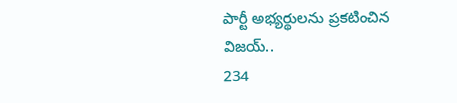పార్టీ అభ్యర్థులను ప్రకటించిన విజయ్..
234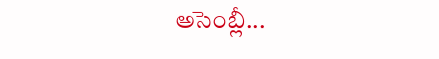అసెంబ్లీ...